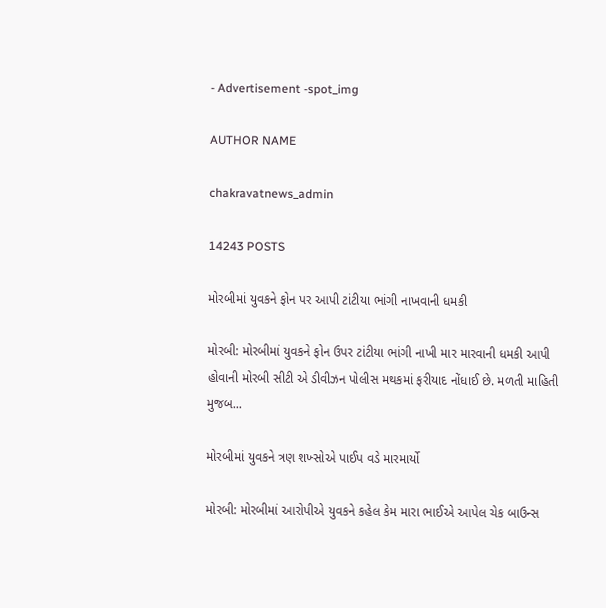- Advertisement -spot_img

AUTHOR NAME

chakravatnews_admin

14243 POSTS

મોરબીમાં યુવકને ફોન પર આપી ટાંટીયા ભાંગી નાખવાની ધમકી

મોરબી: મોરબીમાં યુવકને ફોન ઉપર ટાંટીયા ભાંગી નાખી માર મારવાની ધમકી આપી હોવાની મોરબી સીટી એ ડીવીઝન પોલીસ મથકમાં ફરીયાદ નોંધાઈ છે. મળતી માહિતી મુજબ...

મોરબીમાં યુવકને ત્રણ શખ્સોએ પાઈપ વડે મારમાર્યો

મોરબી: મોરબીમાં આરોપીએ યુવકને કહેલ કેમ મારા ભાઈએ આપેલ ચેક બાઉન્સ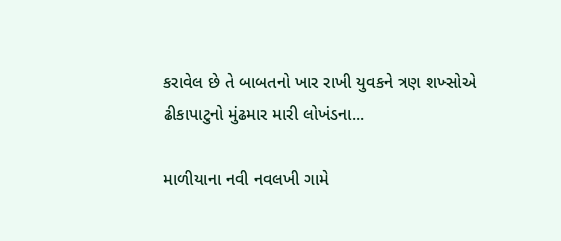કરાવેલ છે તે બાબતનો ખાર રાખી યુવકને ત્રણ શખ્સોએ ઢીકાપાટુનો મુંઢમાર મારી લોખંડના...

માળીયાના નવી નવલખી ગામે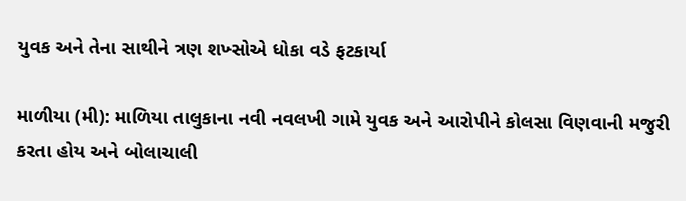યુવક અને તેના સાથીને ત્રણ શખ્સોએ ધોકા વડે ફટકાર્યા

માળીયા (મી): માળિયા તાલુકાના નવી નવલખી ગામે યુવક અને આરોપીને કોલસા વિણવાની મજુરી કરતા હોય અને બોલાચાલી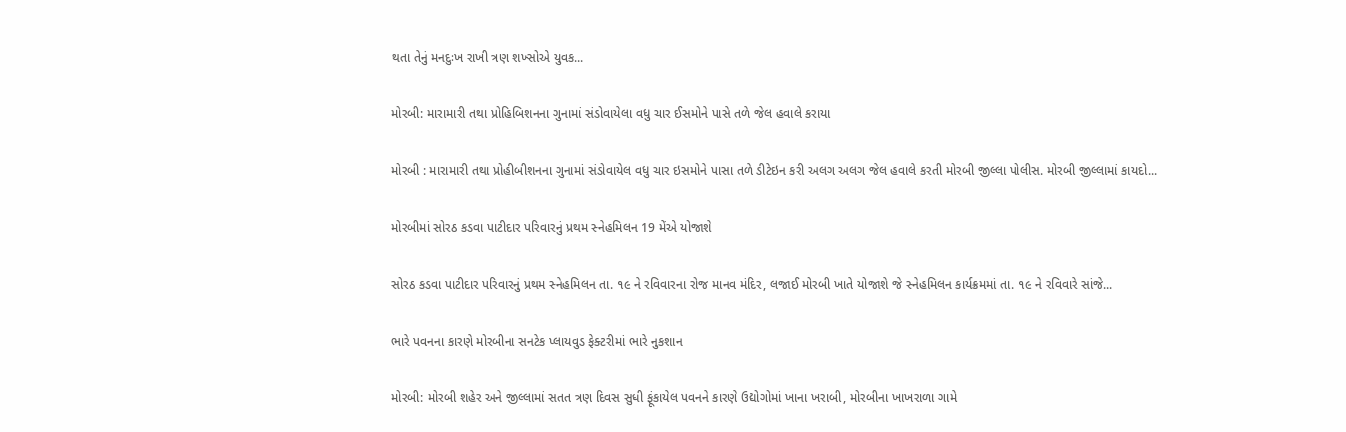થતા તેનું મનદુઃખ રાખી ત્રણ શખ્સોએ યુવક...

મોરબી: મારામારી તથા પ્રોહિબિશનના ગુનામાં સંડોવાયેલા વધુ ચાર ઈસમોને પાસે તળે જેલ હવાલે કરાયા

મોરબી : મારામારી તથા પ્રોહીબીશનના ગુનામાં સંડોવાયેલ વધુ ચાર ઇસમોને પાસા તળે ડીટેઇન કરી અલગ અલગ જેલ હવાલે કરતી મોરબી જીલ્લા પોલીસ. મોરબી જીલ્લામાં કાયદો...

મોરબીમાં સોરઠ કડવા પાટીદાર પરિવારનું પ્રથમ સ્નેહમિલન 19 મેંએ યોજાશે

સોરઠ કડવા પાટીદાર પરિવારનું પ્રથમ સ્નેહમિલન તા. ૧૯ ને રવિવારના રોજ માનવ મંદિર, લજાઈ મોરબી ખાતે યોજાશે જે સ્નેહમિલન કાર્યક્રમમાં તા. ૧૯ ને રવિવારે સાંજે...

ભારે પવનના કારણે મોરબીના સનટેક પ્લાયવુડ ફેક્ટરીમાં ભારે નુકશાન

મોરબી: મોરબી શહેર અને જીલ્લામાં સતત ત્રણ દિવસ સુધી ફૂંકાયેલ પવનને કારણે ઉદ્યોગોમાં ખાના ખરાબી, મોરબીના ખાખરાળા ગામે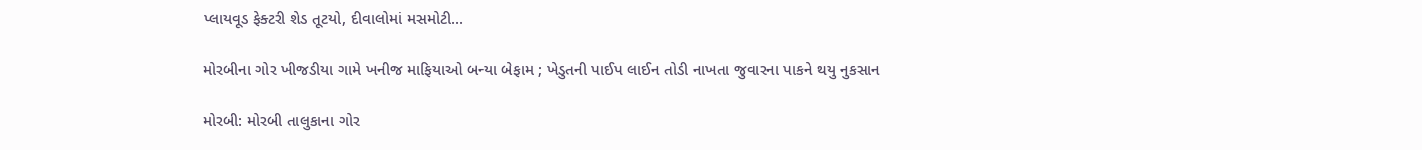પ્લાયવૂડ ફેક્ટરી શેડ તૂટયો, દીવાલોમાં મસમોટી...

મોરબીના ગોર ખીજડીયા ગામે ખનીજ માફિયાઓ બન્યા બેફામ ; ખેડુતની પાઈપ લાઈન તોડી નાખતા જુવારના પાકને થયુ નુકસાન

મોરબી: મોરબી તાલુકાના ગોર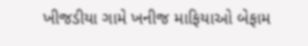ખીજડીયા ગામે ખનીજ માફિયાઓ બેફામ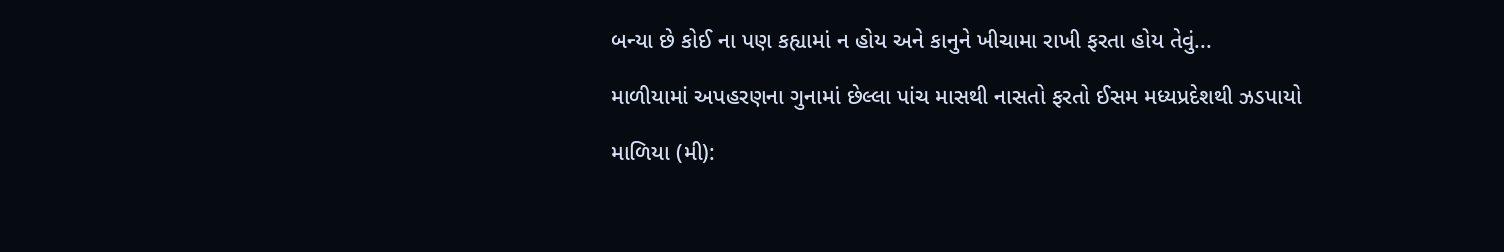બન્યા છે કોઈ ના પણ કહ્યામાં ન હોય અને કાનુને ખીચામા રાખી ફરતા હોય તેવું...

માળીયામાં અપહરણના ગુનામાં છેલ્લા પાંચ માસથી નાસતો ફરતો ઈસમ મધ્યપ્રદેશથી ઝડપાયો

માળિયા (મી):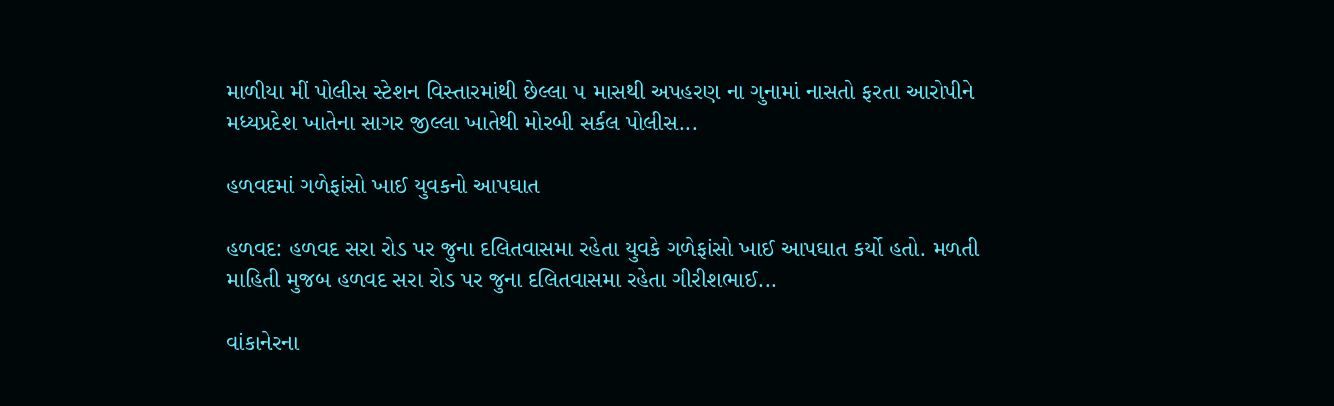માળીયા મીં પોલીસ સ્ટેશન વિસ્તારમાંથી છેલ્લા ૫ માસથી અપહરણ ના ગુનામાં નાસતો ફરતા આરોપીને મધ્યપ્રદેશ ખાતેના સાગર જીલ્લા ખાતેથી મોરબી સર્કલ પોલીસ...

હળવદમાં ગળેફાંસો ખાઈ યુવકનો આપઘાત

હળવદ: હળવદ સરા રોડ પર જુના દલિતવાસમા રહેતા યુવકે ગળેફાંસો ખાઈ આપઘાત કર્યો હતો. મળતી માહિતી મુજબ હળવદ સરા રોડ પર જુના દલિતવાસમા રહેતા ગીરીશભાઈ...

વાંકાનેરના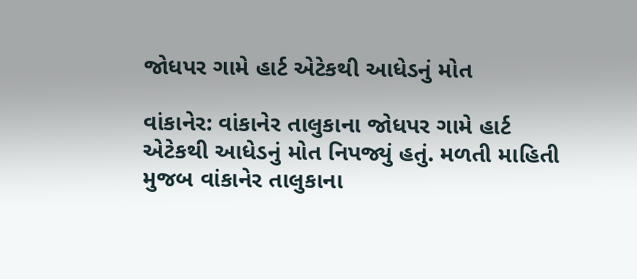જોધપર ગામે હાર્ટ એટેકથી આધેડનું મોત

વાંકાનેર: વાંકાનેર તાલુકાના જોધપર ગામે હાર્ટ એટેકથી આધેડનું મોત નિપજ્યું હતું. મળતી માહિતી મુજબ વાંકાનેર તાલુકાના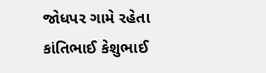જોધપર ગામે રહેતા કાંતિભાઈ કેશુભાઈ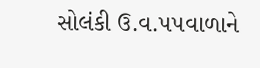સોલંકી ઉ.વ.૫૫વાળાને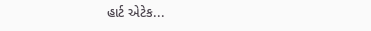હાર્ટ એટેક...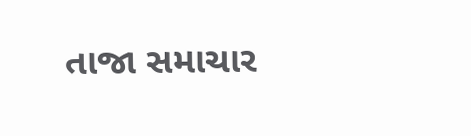તાજા સમાચાર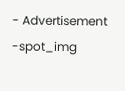- Advertisement -spot_img